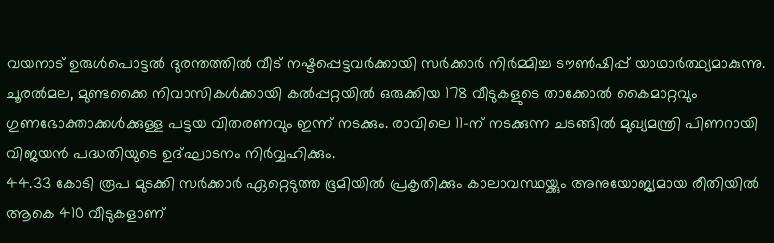വയനാട് ഉരുൾപൊട്ടൽ ദുരന്തത്തിൽ വീട് നഷ്ടപ്പെട്ടവർക്കായി സർക്കാർ നിർമ്മിച്ച ടൗൺഷിപ്പ് യാഥാർത്ഥ്യമാകുന്നു. ചൂരൽമല, മുണ്ടക്കൈ നിവാസികൾക്കായി കൽപ്പറ്റയിൽ ഒരുക്കിയ 178 വീടുകളുടെ താക്കോൽ കൈമാറ്റവും ഗുണഭോക്താക്കൾക്കുള്ള പട്ടയ വിതരണവും ഇന്ന് നടക്കും. രാവിലെ 11-ന് നടക്കുന്ന ചടങ്ങിൽ മുഖ്യമന്ത്രി പിണറായി വിജയൻ പദ്ധതിയുടെ ഉദ്ഘാടനം നിർവ്വഹിക്കും.
44.33 കോടി രൂപ മുടക്കി സർക്കാർ ഏറ്റെടുത്ത ഭൂമിയിൽ പ്രകൃതിക്കും കാലാവസ്ഥയ്ക്കും അനുയോജ്യമായ രീതിയിൽ ആകെ 410 വീടുകളാണ്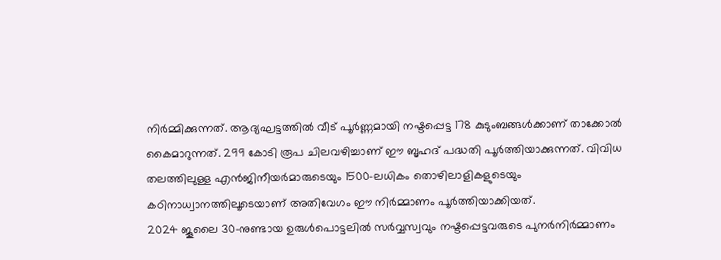നിർമ്മിക്കുന്നത്. ആദ്യഘട്ടത്തിൽ വീട് പൂർണ്ണമായി നഷ്ടപ്പെട്ട 178 കുടുംബങ്ങൾക്കാണ് താക്കോൽ കൈമാറുന്നത്. 299 കോടി രൂപ ചിലവഴിച്ചാണ് ഈ ബൃഹദ് പദ്ധതി പൂർത്തിയാക്കുന്നത്. വിവിധ തലത്തിലുള്ള എൻജിനീയർമാരുടെയും 1500-ലധികം തൊഴിലാളികളുടെയും കഠിനാധ്വാനത്തിലൂടെയാണ് അതിവേഗം ഈ നിർമ്മാണം പൂർത്തിയാക്കിയത്.
2024 ജൂലൈ 30-നുണ്ടായ ഉരുൾപൊട്ടലിൽ സർവ്വസ്വവും നഷ്ടപ്പെട്ടവരുടെ പുനർനിർമ്മാണം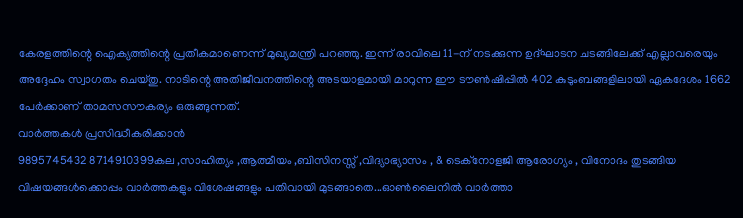കേരളത്തിന്റെ ഐക്യത്തിന്റെ പ്രതീകമാണെന്ന് മുഖ്യമന്ത്രി പറഞ്ഞു. ഇന്ന് രാവിലെ 11-ന് നടക്കുന്ന ഉദ്ഘാടന ചടങ്ങിലേക്ക് എല്ലാവരെയും അദ്ദേഹം സ്വാഗതം ചെയ്തു. നാടിന്റെ അതിജീവനത്തിന്റെ അടയാളമായി മാറുന്ന ഈ ടൗൺഷിപ്പിൽ 402 കുടുംബങ്ങളിലായി ഏകദേശം 1662 പേർക്കാണ് താമസസൗകര്യം ഒരുങ്ങുന്നത്.
വാർത്തകൾ പ്രസിദ്ധീകരിക്കാൻ
9895745432 8714910399കല ,സാഹിത്യം ,ആത്മീയം ,ബിസിനസ്സ് ,വിദ്യാഭ്യാസം , & ടെക്നോളജി ആരോഗ്യം , വിനോദം തുടങ്ങിയ വിഷയങ്ങൾക്കൊപ്പം വാർത്തകളും വിശേഷങ്ങളും പതിവായി മുടങ്ങാതെ...ഓൺലൈനിൽ വാർത്താ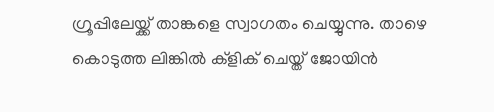ഗ്രൂപ്പിലേയ്ക്ക് താങ്കളെ സ്വാഗതം ചെയ്യുന്നു. താഴെ കൊടുത്ത ലിങ്കിൽ ക്ളിക് ചെയ്ത് ജോയിൻ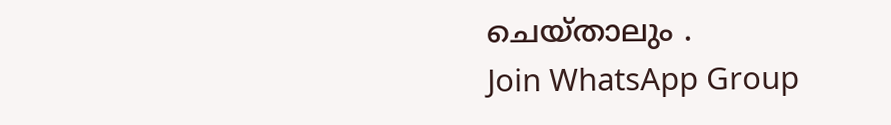ചെയ്താലും .
Join WhatsApp Group